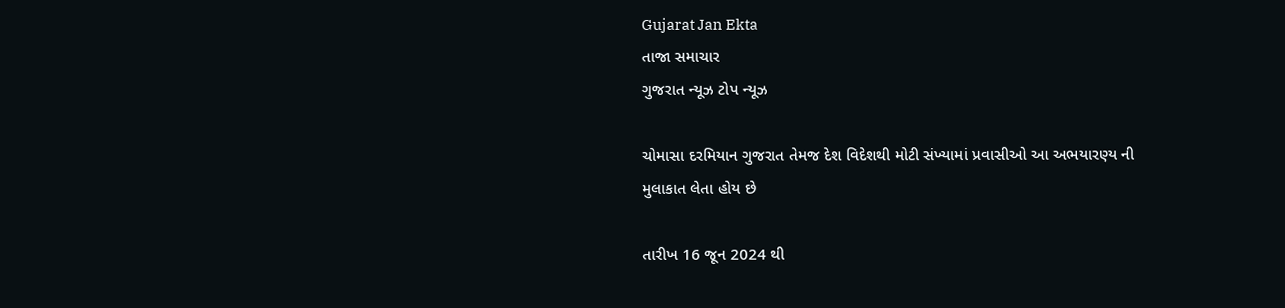Gujarat Jan Ekta
તાજા સમાચાર
ગુજરાત ન્યૂઝ ટોપ ન્યૂઝ

ચોમાસા દરમિયાન ગુજરાત તેમજ દેશ વિદેશથી મોટી સંખ્યામાં પ્રવાસીઓ આ અભયારણ્ય ની મુલાકાત લેતા હોય છે

તારીખ 16 જૂન 2024 થી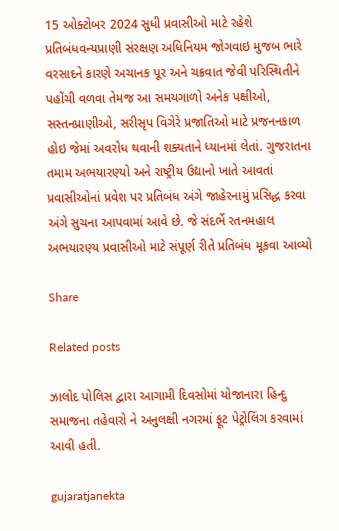15 ઓક્ટોબર 2024 સુધી પ્રવાસીઓ માટે રહેશે પ્રતિબંધવન્યપ્રાણી સંરક્ષણ અધિનિયમ જોગવાઇ મુજબ ભારે વરસાદને કારણે અચાનક પૂર અને ચક્રવાત જેવી પરિસ્થિતીને પહોંચી વળવા તેમજ આ સમયગાળો અનેક પક્ષીઓ, સસ્તનપ્રાણીઓ, સરીસૃપ વિગેરે પ્રજાતિઓ માટે પ્રજનનકાળ હોઇ જેમાં અવરોધ થવાની શક્યતાને ધ્યાનમાં લેતાં. ગુજરાતના તમામ અભયારણ્યો અને રાષ્ટ્રીય ઉદ્યાનો ખાતે આવતાં પ્રવાસીઓનાં પ્રવેશ પર પ્રતિબંધ અંગે જાહેરનામું પ્રસિદ્ધ કરવા અંગે સુચના આપવામાં આવે છે. જે સંદર્ભે રતનમહાલ અભયારણ્ય પ્રવાસીઓ માટે સંપૂર્ણ રીતે પ્રતિબંધ મૂકવા આવ્યો

Share

Related posts

ઝાલોદ પોલિસ દ્વારા આગામી દિવસોમાં યોજાનારા હિન્દુ સમાજના તહેવારો ને અનુલક્ષી નગરમાં ફૂટ પેટ્રોલિંગ કરવામાં આવી હતી.

gujaratjanekta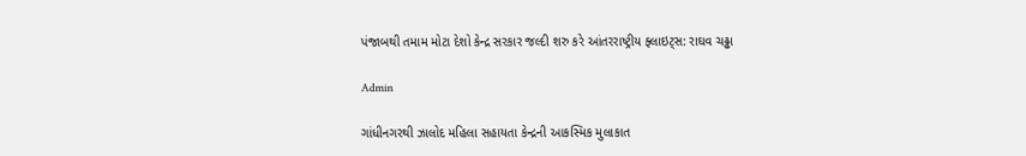પંજાબથી તમામ મોટા દેશો કેન્દ્ર સરકાર જલ્દી શરુ કરે આંતરરાષ્ટ્રીય ફ્લાઇટ્સ: રાઘવ ચઢ્ઢા

Admin

ગાંધીનગરથી ઝાલોદ મહિલા સહાયતા કેન્દ્રની આકસ્મિક મુલાકાત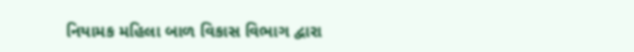નિયામક મહિલા બાળ વિકાસ વિભાગ દ્વારા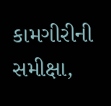કામગીરીની સમીક્ષા,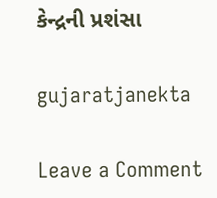કેન્દ્રની પ્રશંસા

gujaratjanekta

Leave a Comment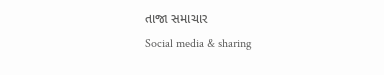તાજા સમાચાર
Social media & sharing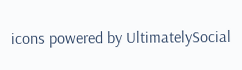icons powered by UltimatelySocial